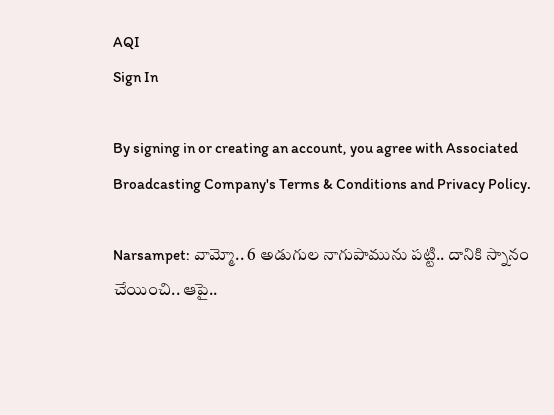AQI
Sign In

By signing in or creating an account, you agree with Associated Broadcasting Company's Terms & Conditions and Privacy Policy.

Narsampet: వామ్మో.. 6 అడుగుల నాగుపామును పట్టి.. దానికి స్నానం చేయించి.. ఆపై..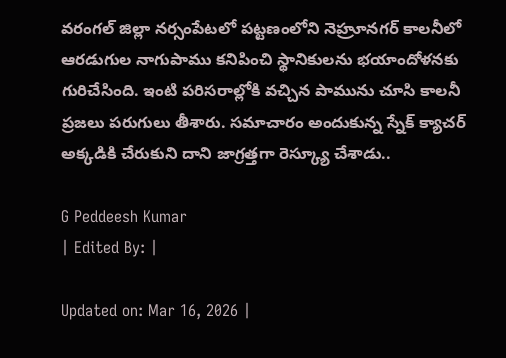వరంగల్ జిల్లా నర్సంపేటలో పట్టణంలోని నెహ్రూనగర్ కాలనీలో ఆరడుగుల నాగుపాము కనిపించి స్థానికులను భయాందోళనకు గురిచేసింది. ఇంటి పరిసరాల్లోకి వచ్చిన పామును చూసి కాలనీ ప్రజలు పరుగులు తీశారు. సమాచారం అందుకున్న స్నేక్ క్యాచర్ అక్కడికి చేరుకుని దాని జాగ్రత్తగా రెస్క్యూ చేశాడు..

G Peddeesh Kumar
| Edited By: |

Updated on: Mar 16, 2026 |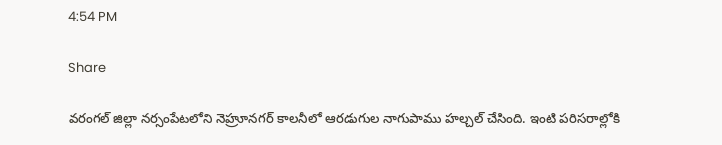4:54 PM

Share

వరంగల్ జిల్లా నర్సంపేటలోని నెహ్రూనగర్ కాలనీలో ఆరడుగుల నాగుపాము హల్చల్ చేసింది. ఇంటి పరిసరాల్లోకి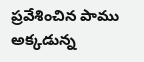ప్రవేశించిన పాము అక్కడున్న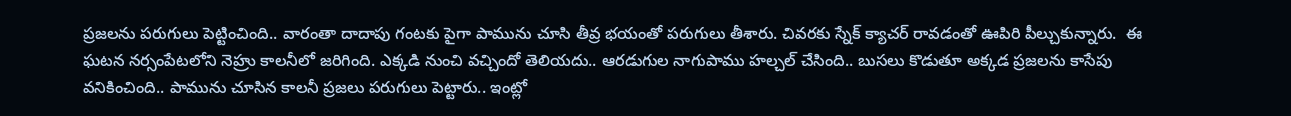ప్రజలను పరుగులు పెట్టించింది.. వారంతా దాదాపు గంటకు పైగా పామును చూసి తీవ్ర భయంతో పరుగులు తీశారు. చివరకు స్నేక్ క్యాచర్ రావడంతో ఊపిరి పీల్చుకున్నారు.  ఈ ఘటన నర్సంపేటలోని నెహ్రు కాలనీలో జరిగింది. ఎక్కడి నుంచి వచ్చిందో తెలియదు.. ఆరడుగుల నాగుపాము హల్చల్ చేసింది.. బుసలు కొడుతూ అక్కడ ప్రజలను కాసేపు వనికించింది.. పామును చూసిన కాలనీ ప్రజలు పరుగులు పెట్టారు.. ఇంట్లో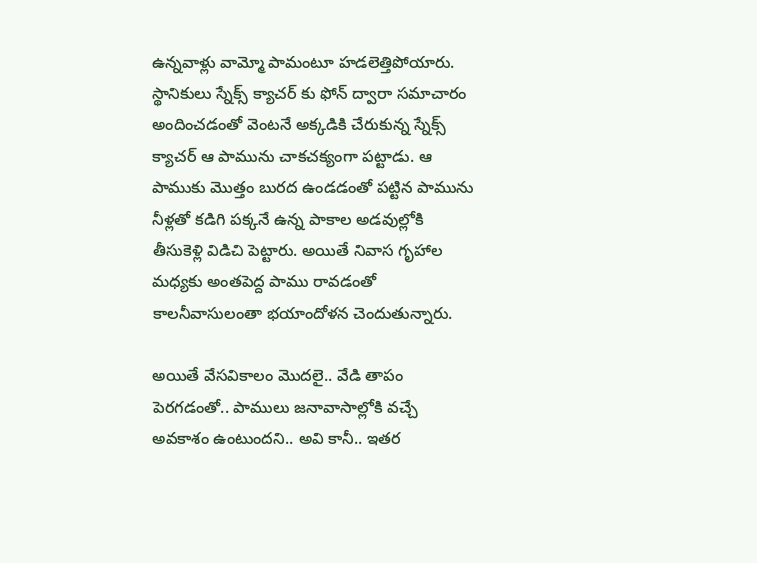ఉన్నవాళ్లు వామ్మో పామంటూ హడలెత్తిపోయారు. స్థానికులు స్నేక్స్ క్యాచర్ కు ఫోన్ ద్వారా సమాచారం అందించడంతో వెంటనే అక్కడికి చేరుకున్న స్నేక్స్ క్యాచర్ ఆ పామును చాకచక్యంగా పట్టాడు. ఆ పాముకు మొత్తం బురద ఉండడంతో పట్టిన పామును నీళ్లతో కడిగి పక్కనే ఉన్న పాకాల అడవుల్లోకి తీసుకెళ్లి విడిచి పెట్టారు. అయితే నివాస గృహాల మధ్యకు అంతపెద్ద పాము రావడంతో కాలనీవాసులంతా భయాందోళన చెందుతున్నారు.

అయితే వేసవికాలం మొదలై.. వేడి తాపం పెరగడంతో.. పాములు జనావాసాల్లోకి వచ్చే అవకాశం ఉంటుందని.. అవి కానీ.. ఇతర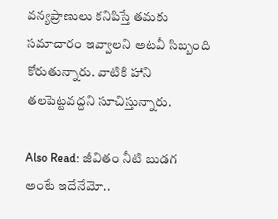వన్యప్రాణులు కనిపిస్తే తమకు సమాచారం ఇవ్వాలని అటవీ సిబ్బంది కోరుతున్నారు. వాటికి హాని తలపెట్టవద్దని సూచిస్తున్నారు.

Also Read: జీవితం నీటి బుడగ అంటే ఇదేనేమో..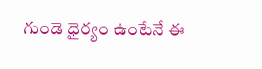గుండె ధైర్యం ఉంటేనే ఈ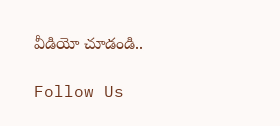వీడియో చూడండి..

Follow Us